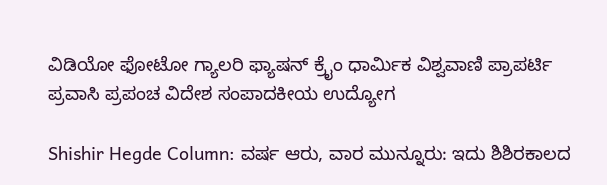ವಿಡಿಯೋ ಫೋಟೋ ಗ್ಯಾಲರಿ ಫ್ಯಾಷನ್ ಕ್ರೈಂ ಧಾರ್ಮಿಕ ವಿಶ್ವವಾಣಿ ಪ್ರಾಪರ್ಟಿ ಪ್ರವಾಸಿ ಪ್ರಪಂಚ ವಿದೇಶ ಸಂಪಾದಕೀಯ ಉದ್ಯೋಗ

Shishir Hegde Column: ವರ್ಷ ಆರು, ವಾರ ಮುನ್ನೂರು: ಇದು ಶಿಶಿರಕಾಲದ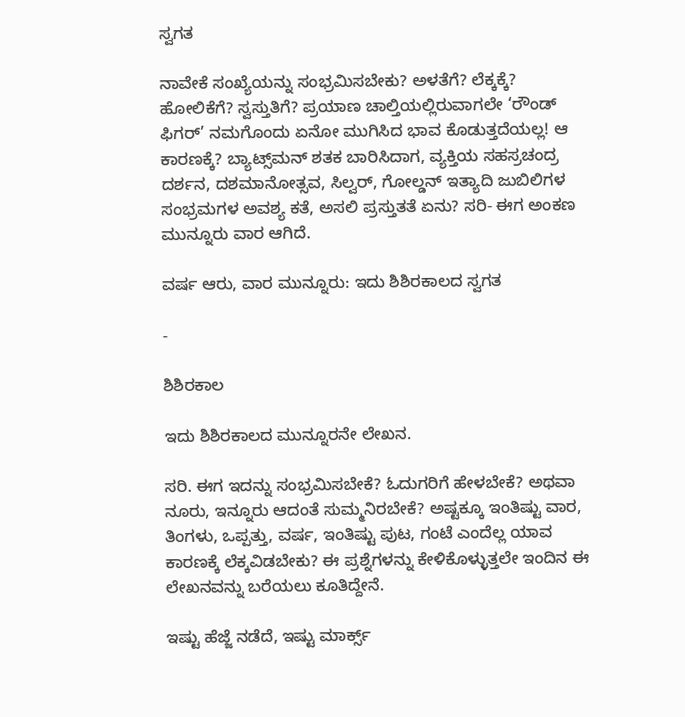ಸ್ವಗತ

ನಾವೇಕೆ ಸಂಖ್ಯೆಯನ್ನು ಸಂಭ್ರಮಿಸಬೇಕು? ಅಳತೆಗೆ? ಲೆಕ್ಕಕ್ಕೆ? ಹೋಲಿಕೆಗೆ? ಸ್ವಸ್ತುತಿಗೆ? ಪ್ರಯಾಣ ಚಾಲ್ತಿಯಲ್ಲಿರುವಾಗಲೇ ‘ರೌಂಡ್ ಫಿಗರ್’ ನಮಗೊಂದು ಏನೋ ಮುಗಿಸಿದ ಭಾವ ಕೊಡುತ್ತದೆಯಲ್ಲ! ಆ ಕಾರಣಕ್ಕೆ? ಬ್ಯಾಟ್ಸ್‌ಮನ್ ಶತಕ ಬಾರಿಸಿದಾಗ, ವ್ಯಕ್ತಿಯ ಸಹಸ್ರಚಂದ್ರ ದರ್ಶನ, ದಶಮಾನೋತ್ಸವ, ಸಿಲ್ವರ್, ಗೋಲ್ಡನ್ ಇತ್ಯಾದಿ ಜುಬಿಲಿಗಳ ಸಂಭ್ರಮಗಳ ಅವಶ್ಯ ಕತೆ, ಅಸಲಿ ಪ್ರಸ್ತುತತೆ ಏನು? ಸರಿ- ಈಗ ಅಂಕಣ ಮುನ್ನೂರು ವಾರ ಆಗಿದೆ.

ವರ್ಷ ಆರು, ವಾರ ಮುನ್ನೂರು: ಇದು ಶಿಶಿರಕಾಲದ ಸ್ವಗತ

-

ಶಿಶಿರಕಾಲ

ಇದು ಶಿಶಿರಕಾಲದ ಮುನ್ನೂರನೇ ಲೇಖನ.

ಸರಿ. ಈಗ ಇದನ್ನು ಸಂಭ್ರಮಿಸಬೇಕೆ? ಓದುಗರಿಗೆ ಹೇಳಬೇಕೆ? ಅಥವಾ ನೂರು, ಇನ್ನೂರು ಆದಂತೆ ಸುಮ್ಮನಿರಬೇಕೆ? ಅಷ್ಟಕ್ಕೂ ಇಂತಿಷ್ಟು ವಾರ, ತಿಂಗಳು, ಒಪ್ಪತ್ತು, ವರ್ಷ, ಇಂತಿಷ್ಟು ಪುಟ, ಗಂಟೆ ಎಂದೆಲ್ಲ ಯಾವ ಕಾರಣಕ್ಕೆ ಲೆಕ್ಕವಿಡಬೇಕು? ಈ ಪ್ರಶ್ನೆಗಳನ್ನು ಕೇಳಿಕೊಳ್ಳುತ್ತಲೇ ಇಂದಿನ ಈ ಲೇಖನವನ್ನು ಬರೆಯಲು ಕೂತಿದ್ದೇನೆ.

ಇಷ್ಟು ಹೆಜ್ಜೆ ನಡೆದೆ, ಇಷ್ಟು ಮಾರ್ಕ್ಸ್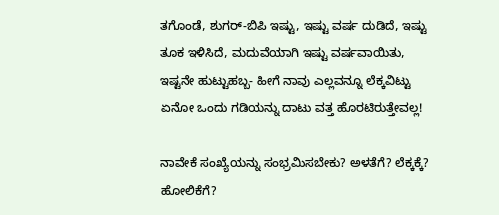ತಗೊಂಡೆ, ಶುಗರ್-ಬಿಪಿ ಇಷ್ಟು, ಇಷ್ಟು ವರ್ಷ ದುಡಿದೆ, ಇಷ್ಟು ತೂಕ ಇಳಿಸಿದೆ, ಮದುವೆಯಾಗಿ ಇಷ್ಟು ವರ್ಷವಾಯಿತು, ಇಷ್ಟನೇ ಹುಟ್ಟುಹಬ್ಬ- ಹೀಗೆ ನಾವು ಎಲ್ಲವನ್ನೂ ಲೆಕ್ಕವಿಟ್ಟು ಏನೋ ಒಂದು ಗಡಿಯನ್ನು ದಾಟು ವತ್ತ ಹೊರಟಿರುತ್ತೇವಲ್ಲ!

ನಾವೇಕೆ ಸಂಖ್ಯೆಯನ್ನು ಸಂಭ್ರಮಿಸಬೇಕು? ಅಳತೆಗೆ? ಲೆಕ್ಕಕ್ಕೆ? ಹೋಲಿಕೆಗೆ?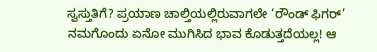ಸ್ವಸ್ತುತಿಗೆ? ಪ್ರಯಾಣ ಚಾಲ್ತಿಯಲ್ಲಿರುವಾಗಲೇ ‘ರೌಂಡ್ ಫಿಗರ್’ ನಮಗೊಂದು ಏನೋ ಮುಗಿಸಿದ ಭಾವ ಕೊಡುತ್ತದೆಯಲ್ಲ! ಆ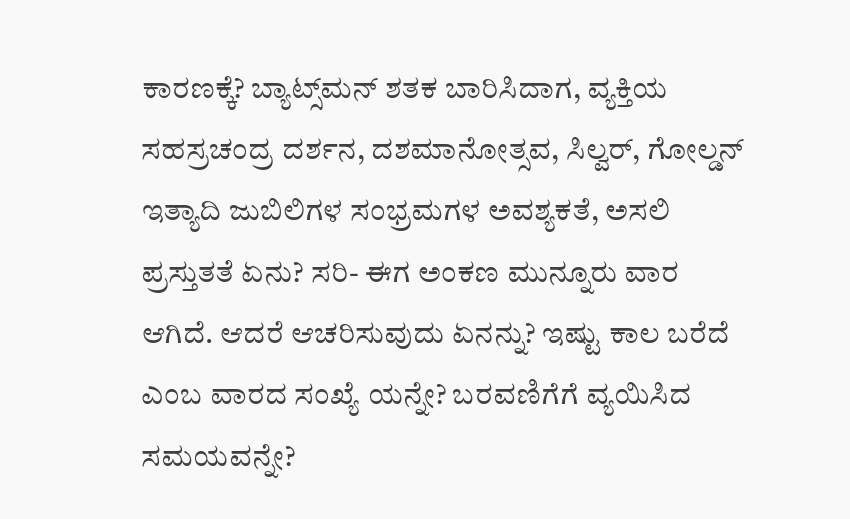ಕಾರಣಕ್ಕೆ? ಬ್ಯಾಟ್ಸ್‌ಮನ್ ಶತಕ ಬಾರಿಸಿದಾಗ, ವ್ಯಕ್ತಿಯ ಸಹಸ್ರಚಂದ್ರ ದರ್ಶನ, ದಶಮಾನೋತ್ಸವ, ಸಿಲ್ವರ್, ಗೋಲ್ಡನ್ ಇತ್ಯಾದಿ ಜುಬಿಲಿಗಳ ಸಂಭ್ರಮಗಳ ಅವಶ್ಯಕತೆ, ಅಸಲಿ ಪ್ರಸ್ತುತತೆ ಏನು? ಸರಿ- ಈಗ ಅಂಕಣ ಮುನ್ನೂರು ವಾರ ಆಗಿದೆ. ಆದರೆ ಆಚರಿಸುವುದು ಏನನ್ನು? ಇಷ್ಟು ಕಾಲ ಬರೆದೆ ಎಂಬ ವಾರದ ಸಂಖ್ಯೆ ಯನ್ನೇ? ಬರವಣಿಗೆಗೆ ವ್ಯಯಿಸಿದ ಸಮಯವನ್ನೇ?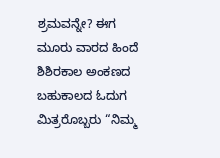ಶ್ರಮವನ್ನೇ? ಈಗ ಮೂರು ವಾರದ ಹಿಂದೆ ಶಿಶಿರಕಾಲ ಅಂಕಣದ ಬಹುಕಾಲದ ಓದುಗ ಮಿತ್ರರೊಬ್ಬರು “ನಿಮ್ಮ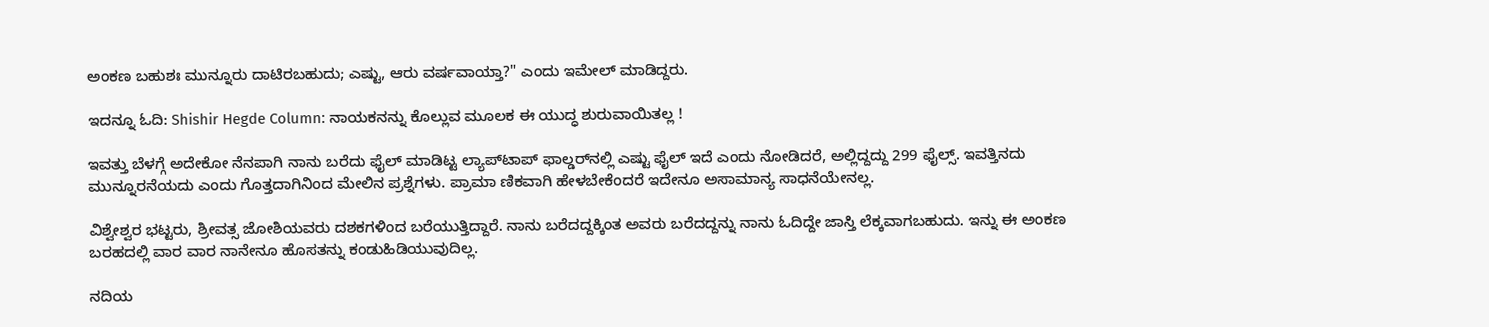ಅಂಕಣ ಬಹುಶಃ ಮುನ್ನೂರು ದಾಟಿರಬಹುದು; ಎಷ್ಟು, ಆರು ವರ್ಷವಾಯ್ತಾ?" ಎಂದು ಇಮೇಲ್ ಮಾಡಿದ್ದರು.

ಇದನ್ನೂ ಓದಿ: Shishir Hegde Column: ನಾಯಕನನ್ನು ಕೊಲ್ಲುವ ಮೂಲಕ ಈ ಯುದ್ಧ ಶುರುವಾಯಿತಲ್ಲ !

ಇವತ್ತು ಬೆಳಗ್ಗೆ ಅದೇಕೋ ನೆನಪಾಗಿ ನಾನು ಬರೆದು ಫೈಲ್ ಮಾಡಿಟ್ಟ ಲ್ಯಾಪ್‌ಟಾಪ್ ಫಾಲ್ಡರ್‌ನಲ್ಲಿ ಎಷ್ಟು ಫೈಲ್ ಇದೆ ಎಂದು ನೋಡಿದರೆ, ಅಲ್ಲಿದ್ದದ್ದು 299 ಫೈಲ್ಸ್. ಇವತ್ತಿನದು ಮುನ್ನೂರನೆಯದು ಎಂದು ಗೊತ್ತದಾಗಿನಿಂದ ಮೇಲಿನ ಪ್ರಶ್ನೆಗಳು. ಪ್ರಾಮಾ‌ ಣಿಕವಾಗಿ ಹೇಳಬೇಕೆಂದರೆ ಇದೇನೂ ಅಸಾಮಾನ್ಯ ಸಾಧನೆಯೇನಲ್ಲ.

ವಿಶ್ವೇಶ್ವರ ಭಟ್ಟರು, ಶ್ರೀವತ್ಸ ಜೋಶಿಯವರು ದಶಕಗಳಿಂದ ಬರೆಯುತ್ತಿದ್ದಾರೆ. ನಾನು ಬರೆದದ್ದಕ್ಕಿಂತ ಅವರು ಬರೆದದ್ದನ್ನು ನಾನು ಓದಿದ್ದೇ ಜಾಸ್ತಿ ಲೆಕ್ಕವಾಗಬಹುದು. ಇನ್ನು ಈ ಅಂಕಣ ಬರಹದಲ್ಲಿ ವಾರ ವಾರ ನಾನೇನೂ ಹೊಸತನ್ನು ಕಂಡುಹಿಡಿಯುವುದಿಲ್ಲ.

ನದಿಯ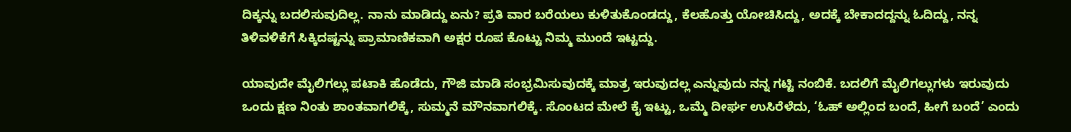ದಿಕ್ಕನ್ನು ಬದಲಿಸುವುದಿಲ್ಲ. ನಾನು ಮಾಡಿದ್ದು ಏನು? ಪ್ರತಿ ವಾರ ಬರೆಯಲು ಕುಳಿತುಕೊಂಡದ್ದು, ಕೆಲಹೊತ್ತು ಯೋಚಿಸಿದ್ದು, ಅದಕ್ಕೆ ಬೇಕಾದದ್ದನ್ನು ಓದಿದ್ದು, ನನ್ನ ತಿಳಿವಳಿಕೆಗೆ ಸಿಕ್ಕಿದಷ್ಟನ್ನು ಪ್ರಾಮಾಣಿಕವಾಗಿ ಅಕ್ಷರ ರೂಪ ಕೊಟ್ಟು ನಿಮ್ಮ ಮುಂದೆ ಇಟ್ಟದ್ದು.

ಯಾವುದೇ ಮೈಲಿಗಲ್ಲು ಪಟಾಕಿ ಹೊಡೆದು, ಗೌಜಿ ಮಾಡಿ ಸಂಭ್ರಮಿಸುವುದಕ್ಕೆ ಮಾತ್ರ ಇರುವುದಲ್ಲ ಎನ್ನುವುದು ನನ್ನ ಗಟ್ಟಿ ನಂಬಿಕೆ. ಬದಲಿಗೆ ಮೈಲಿಗಲ್ಲುಗಳು ಇರುವುದು ಒಂದು ಕ್ಷಣ ನಿಂತು ಶಾಂತವಾಗಲಿಕ್ಕೆ, ಸುಮ್ಮನೆ ಮೌನವಾಗಲಿಕ್ಕೆ. ಸೊಂಟದ ಮೇಲೆ ಕೈ ಇಟ್ಟು, ಒಮ್ಮೆ ದೀರ್ಘ ಉಸಿರೆಳೆದು, ‘ಓಹ್ ಅಲ್ಲಿಂದ ಬಂದೆ, ಹೀಗೆ ಬಂದೆ’ ಎಂದು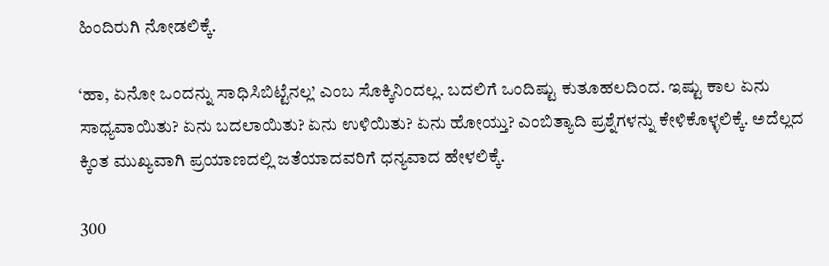ಹಿಂದಿರುಗಿ ನೋಡಲಿಕ್ಕೆ.

‘ಹಾ, ಏನೋ ಒಂದನ್ನು ಸಾಧಿಸಿಬಿಟ್ಟೆನಲ್ಲ’ ಎಂಬ ಸೊಕ್ಕಿನಿಂದಲ್ಲ. ಬದಲಿಗೆ ಒಂದಿಷ್ಟು ಕುತೂಹಲದಿಂದ. ಇಷ್ಟು ಕಾಲ ಏನು ಸಾಧ್ಯವಾಯಿತು? ಏನು ಬದಲಾಯಿತು? ಏನು ಉಳಿಯಿತು? ಏನು ಹೋಯ್ತು? ಎಂಬಿತ್ಯಾದಿ ಪ್ರಶ್ನೆಗಳನ್ನು ಕೇಳಿಕೊಳ್ಳಲಿಕ್ಕೆ. ಅದೆಲ್ಲದ ಕ್ಕಿಂತ ಮುಖ್ಯವಾಗಿ ಪ್ರಯಾಣದಲ್ಲಿ ಜತೆಯಾದವರಿಗೆ ಧನ್ಯವಾದ ಹೇಳಲಿಕ್ಕೆ.

300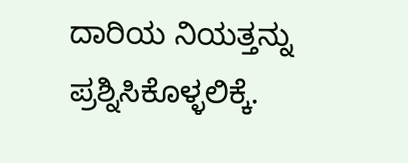ದಾರಿಯ ನಿಯತ್ತನ್ನು ಪ್ರಶ್ನಿಸಿಕೊಳ್ಳಲಿಕ್ಕೆ.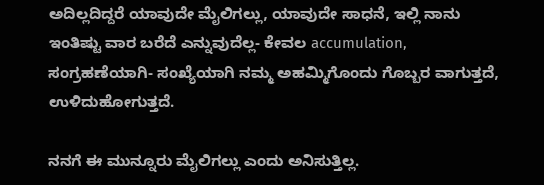ಅದಿಲ್ಲದಿದ್ದರೆ ಯಾವುದೇ ಮೈಲಿಗಲ್ಲು, ಯಾವುದೇ ಸಾಧನೆ, ಇಲ್ಲಿ ನಾನು ಇಂತಿಷ್ಟು ವಾರ ಬರೆದೆ ಎನ್ನುವುದೆಲ್ಲ- ಕೇವಲ accumulation, ಸಂಗ್ರಹಣೆಯಾಗಿ- ಸಂಖ್ಯೆಯಾಗಿ ನಮ್ಮ ಅಹಮ್ಮಿಗೊಂದು ಗೊಬ್ಬರ ವಾಗುತ್ತದೆ, ಉಳಿದುಹೋಗುತ್ತದೆ.

ನನಗೆ ಈ ಮುನ್ನೂರು ಮೈಲಿಗಲ್ಲು ಎಂದು ಅನಿಸುತ್ತಿಲ್ಲ.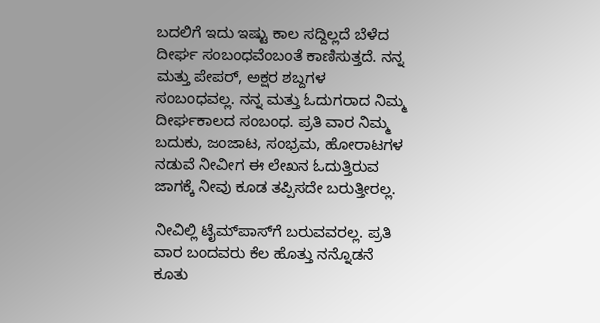ಬದಲಿಗೆ ಇದು ಇಷ್ಟು ಕಾಲ ಸದ್ದಿಲ್ಲದೆ ಬೆಳೆದ ದೀರ್ಘ ಸಂಬಂಧವೆಂಬಂತೆ ಕಾಣಿಸುತ್ತದೆ. ನನ್ನ ಮತ್ತು ಪೇಪರ್, ಅಕ್ಷರ ಶಬ್ದಗಳ ಸಂಬಂಧವಲ್ಲ. ನನ್ನ ಮತ್ತು ಓದುಗರಾದ ನಿಮ್ಮ ದೀರ್ಘಕಾಲದ ಸಂಬಂಧ. ಪ್ರತಿ ವಾರ ನಿಮ್ಮ ಬದುಕು, ಜಂಜಾಟ, ಸಂಭ್ರಮ, ಹೋರಾಟಗಳ ನಡುವೆ ನೀವೀಗ ಈ ಲೇಖನ ಓದುತ್ತಿರುವ ಜಾಗಕ್ಕೆ ನೀವು ಕೂಡ ತಪ್ಪಿಸದೇ ಬರುತ್ತೀರಲ್ಲ.

ನೀವಿಲ್ಲಿ ಟೈಮ್‌ಪಾಸ್‌ಗೆ ಬರುವವರಲ್ಲ. ಪ್ರತಿ ವಾರ ಬಂದವರು ಕೆಲ ಹೊತ್ತು ನನ್ನೊಡನೆ ಕೂತು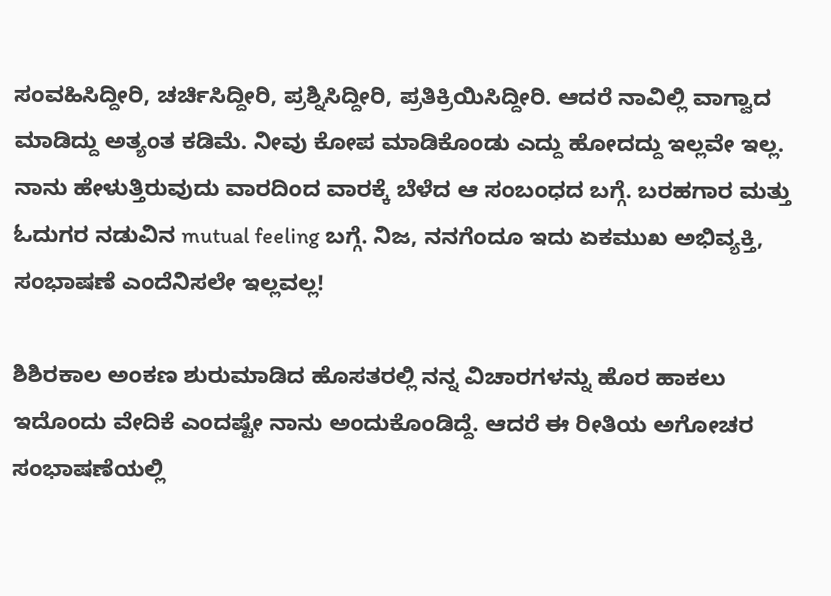ಸಂವಹಿಸಿದ್ದೀರಿ, ಚರ್ಚಿಸಿದ್ದೀರಿ, ಪ್ರಶ್ನಿಸಿದ್ದೀರಿ, ಪ್ರತಿಕ್ರಿಯಿಸಿದ್ದೀರಿ. ಆದರೆ ನಾವಿಲ್ಲಿ ವಾಗ್ವಾದ ಮಾಡಿದ್ದು ಅತ್ಯಂತ ಕಡಿಮೆ. ನೀವು ಕೋಪ ಮಾಡಿಕೊಂಡು ಎದ್ದು ಹೋದದ್ದು ಇಲ್ಲವೇ ಇಲ್ಲ. ನಾನು ಹೇಳುತ್ತಿರುವುದು ವಾರದಿಂದ ವಾರಕ್ಕೆ ಬೆಳೆದ ಆ ಸಂಬಂಧದ ಬಗ್ಗೆ. ಬರಹಗಾರ ಮತ್ತು ಓದುಗರ ನಡುವಿನ mutual feeling ಬಗ್ಗೆ. ನಿಜ, ನನಗೆಂದೂ ಇದು ಏಕಮುಖ ಅಭಿವ್ಯಕ್ತಿ, ಸಂಭಾಷಣೆ ಎಂದೆನಿಸಲೇ ಇಲ್ಲವಲ್ಲ!

ಶಿಶಿರಕಾಲ ಅಂಕಣ ಶುರುಮಾಡಿದ ಹೊಸತರಲ್ಲಿ ನನ್ನ ವಿಚಾರಗಳನ್ನು ಹೊರ ಹಾಕಲು ಇದೊಂದು ವೇದಿಕೆ ಎಂದಷ್ಟೇ ನಾನು ಅಂದುಕೊಂಡಿದ್ದೆ. ಆದರೆ ಈ ರೀತಿಯ ಅಗೋಚರ ಸಂಭಾಷಣೆಯಲ್ಲಿ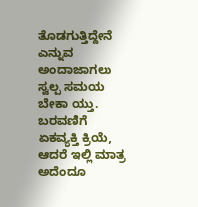ತೊಡಗುತ್ತಿದ್ದೇನೆ ಎನ್ನುವ ಅಂದಾಜಾಗಲು ಸ್ವಲ್ಪ ಸಮಯ ಬೇಕಾ ಯ್ತು. ಬರವಣಿಗೆ ಏಕವ್ಯಕ್ತಿ ಕ್ರಿಯೆ, ಆದರೆ ಇಲ್ಲಿ ಮಾತ್ರ ಅದೆಂದೂ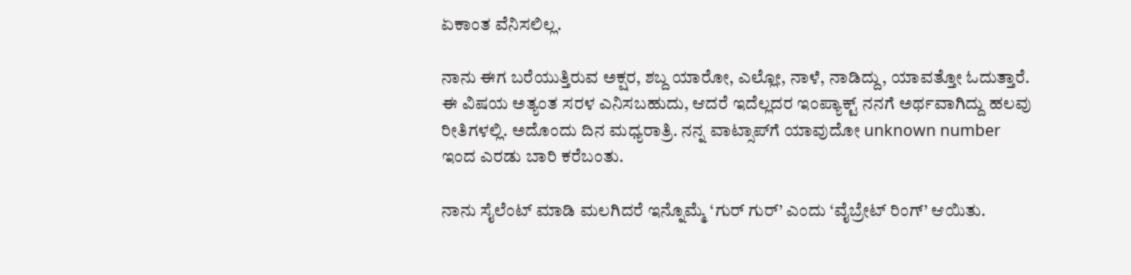ಏಕಾಂತ ವೆನಿಸಲಿಲ್ಲ.

ನಾನು ಈಗ ಬರೆಯುತ್ತಿರುವ ಅಕ್ಷರ, ಶಬ್ದ ಯಾರೋ, ಎಲ್ಲೋ, ನಾಳೆ, ನಾಡಿದ್ದು, ಯಾವತ್ತೋ ಓದುತ್ತಾರೆ. ಈ ವಿಷಯ ಅತ್ಯಂತ ಸರಳ ಎನಿಸಬಹುದು, ಆದರೆ ಇದೆಲ್ಲದರ ಇಂಪ್ಯಾಕ್ಟ್ ನನಗೆ ಅರ್ಥವಾಗಿದ್ದು ಹಲವು ರೀತಿಗಳಲ್ಲಿ. ಅದೊಂದು ದಿನ ಮಧ್ಯರಾತ್ರಿ. ನನ್ನ ವಾಟ್ಸಾಪ್‌ಗೆ ಯಾವುದೋ unknown number ಇಂದ ಎರಡು ಬಾರಿ ಕರೆಬಂತು.

ನಾನು ಸೈಲೆಂಟ್ ಮಾಡಿ ಮಲಗಿದರೆ ಇನ್ನೊಮ್ಮೆ ‘ಗುರ್ ಗುರ್’ ಎಂದು ‘ವೈಬ್ರೇಟ್ ರಿಂಗ್’ ಆಯಿತು.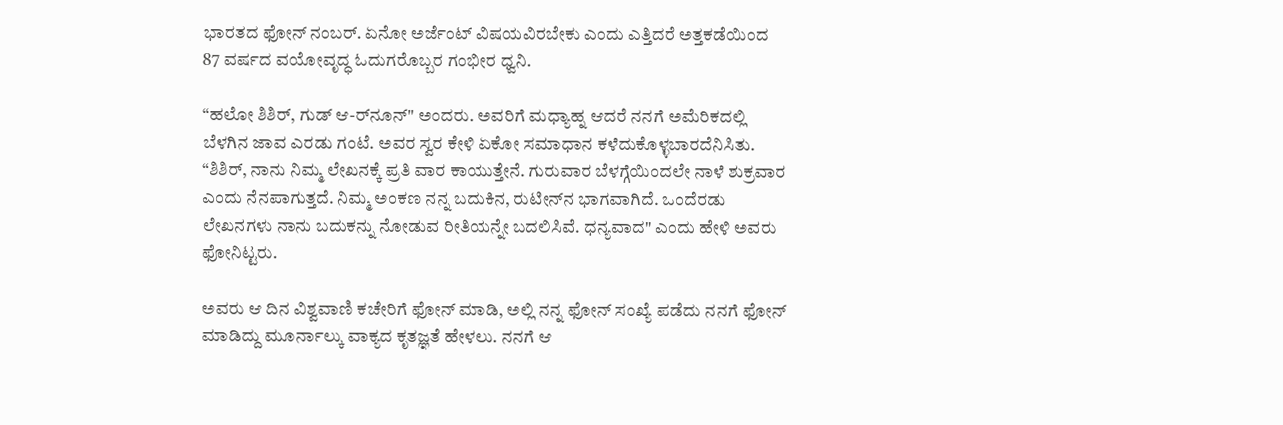ಭಾರತದ ಫೋನ್ ನಂಬರ್. ಏನೋ ಅರ್ಜೆಂಟ್ ವಿಷಯವಿರಬೇಕು ಎಂದು ಎತ್ತಿದರೆ ಅತ್ತಕಡೆಯಿಂದ 87 ವರ್ಷದ ವಯೋವೃದ್ಧ ಓದುಗರೊಬ್ಬರ ಗಂಭೀರ ಧ್ವನಿ.

“ಹಲೋ ಶಿಶಿರ್, ಗುಡ್ ಆ-ರ್‌ನೂನ್" ಅಂದರು. ಅವರಿಗೆ ಮಧ್ಯಾಹ್ನ ಆದರೆ ನನಗೆ ಅಮೆರಿಕದಲ್ಲಿ ಬೆಳಗಿನ ಜಾವ ಎರಡು ಗಂಟೆ. ಅವರ ಸ್ವರ ಕೇಳಿ ಏಕೋ ಸಮಾಧಾನ ಕಳೆದುಕೊಳ್ಳಬಾರದೆನಿಸಿತು. “ಶಿಶಿರ್, ನಾನು ನಿಮ್ಮ ಲೇಖನಕ್ಕೆ ಪ್ರತಿ ವಾರ ಕಾಯುತ್ತೇನೆ. ಗುರುವಾರ ಬೆಳಗ್ಗೆಯಿಂದಲೇ ನಾಳೆ ಶುಕ್ರವಾರ ಎಂದು ನೆನಪಾಗುತ್ತದೆ. ನಿಮ್ಮ ಅಂಕಣ ನನ್ನ ಬದುಕಿನ, ರುಟೀನ್‌ನ ಭಾಗವಾಗಿದೆ. ಒಂದೆರಡು ಲೇಖನಗಳು ನಾನು ಬದುಕನ್ನು ನೋಡುವ ರೀತಿಯನ್ನೇ ಬದಲಿಸಿವೆ. ಧನ್ಯವಾದ" ಎಂದು ಹೇಳಿ ಅವರು ಫೋನಿಟ್ಟರು.

ಅವರು ಆ ದಿನ ವಿಶ್ವವಾಣಿ ಕಚೇರಿಗೆ ಫೋನ್ ಮಾಡಿ, ಅಲ್ಲಿ ನನ್ನ ಫೋನ್ ಸಂಖ್ಯೆ ಪಡೆದು ನನಗೆ ಫೋನ್ ಮಾಡಿದ್ದು ಮೂರ್ನಾಲ್ಕು ವಾಕ್ಯದ ಕೃತಜ್ಞತೆ ಹೇಳಲು. ನನಗೆ ಆ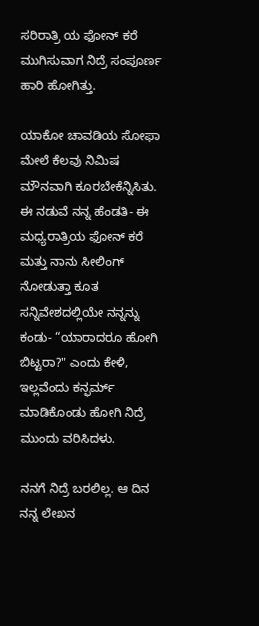ಸರಿರಾತ್ರಿ ಯ ಫೋನ್ ಕರೆ ಮುಗಿಸುವಾಗ ನಿದ್ರೆ ಸಂಪೂರ್ಣ ಹಾರಿ ಹೋಗಿತ್ತು.

ಯಾಕೋ ಚಾವಡಿಯ ಸೋಫಾ ಮೇಲೆ ಕೆಲವು ನಿಮಿಷ ಮೌನವಾಗಿ ಕೂರಬೇಕೆನ್ನಿಸಿತು. ಈ ನಡುವೆ ನನ್ನ ಹೆಂಡತಿ- ಈ ಮಧ್ಯರಾತ್ರಿಯ ಫೋನ್ ಕರೆ ಮತ್ತು ನಾನು ಸೀಲಿಂಗ್ ನೋಡುತ್ತಾ ಕೂತ ಸನ್ನಿವೇಶದಲ್ಲಿಯೇ ನನ್ನನ್ನು ಕಂಡು- “ಯಾರಾದರೂ ಹೋಗಿ ಬಿಟ್ಟರಾ?" ಎಂದು ಕೇಳಿ, ಇಲ್ಲವೆಂದು ಕನ್ಫರ್ಮ್ ಮಾಡಿಕೊಂಡು ಹೋಗಿ ನಿದ್ರೆ ಮುಂದು ವರಿಸಿದಳು.

ನನಗೆ ನಿದ್ರೆ ಬರಲಿಲ್ಲ. ಆ ದಿನ ನನ್ನ ಲೇಖನ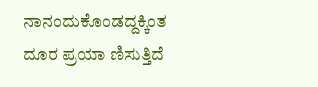ನಾನಂದುಕೊಂಡದ್ದಕ್ಕಿಂತ ದೂರ ಪ್ರಯಾ ಣಿಸುತ್ತಿದೆ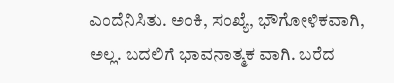ಎಂದೆನಿಸಿತು. ಅಂಕಿ, ಸಂಖ್ಯೆ, ಭೌಗೋಳಿಕವಾಗಿ, ಅಲ್ಲ. ಬದಲಿಗೆ ಭಾವನಾತ್ಮಕ ವಾಗಿ. ಬರೆದ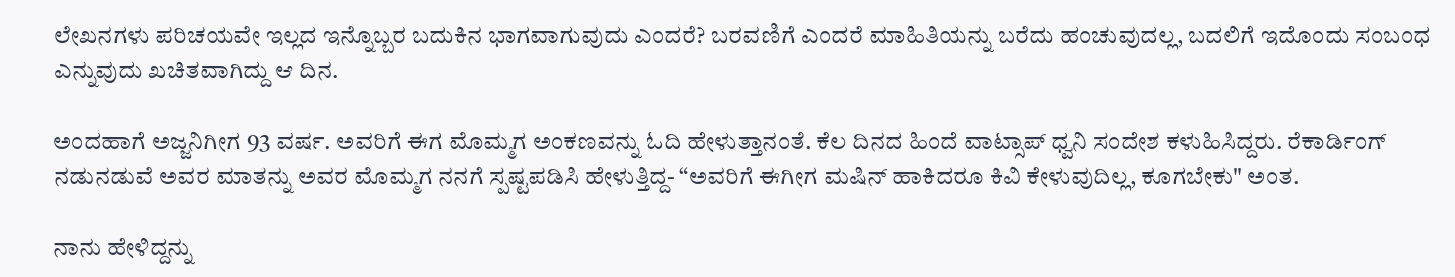ಲೇಖನಗಳು ಪರಿಚಯವೇ ಇಲ್ಲದ ಇನ್ನೊಬ್ಬರ ಬದುಕಿನ ಭಾಗವಾಗುವುದು ಎಂದರೆ? ಬರವಣಿಗೆ ಎಂದರೆ ಮಾಹಿತಿಯನ್ನು ಬರೆದು ಹಂಚುವುದಲ್ಲ, ಬದಲಿಗೆ ಇದೊಂದು ಸಂಬಂಧ ಎನ್ನುವುದು ಖಚಿತವಾಗಿದ್ದು ಆ ದಿನ.

ಅಂದಹಾಗೆ ಅಜ್ಜನಿಗೀಗ 93 ವರ್ಷ. ಅವರಿಗೆ ಈಗ ಮೊಮ್ಮಗ ಅಂಕಣವನ್ನು ಓದಿ ಹೇಳುತ್ತಾನಂತೆ. ಕೆಲ ದಿನದ ಹಿಂದೆ ವಾಟ್ಸಾಪ್ ಧ್ವನಿ ಸಂದೇಶ ಕಳುಹಿಸಿದ್ದರು. ರೆಕಾರ್ಡಿಂಗ್ ನಡುನಡುವೆ ಅವರ ಮಾತನ್ನು ಅವರ ಮೊಮ್ಮಗ ನನಗೆ ಸ್ಪಷ್ಟಪಡಿಸಿ ಹೇಳುತ್ತಿದ್ದ- “ಅವರಿಗೆ ಈಗೀಗ ಮಷಿನ್ ಹಾಕಿದರೂ ಕಿವಿ ಕೇಳುವುದಿಲ್ಲ, ಕೂಗಬೇಕು" ಅಂತ.

ನಾನು ಹೇಳಿದ್ದನ್ನು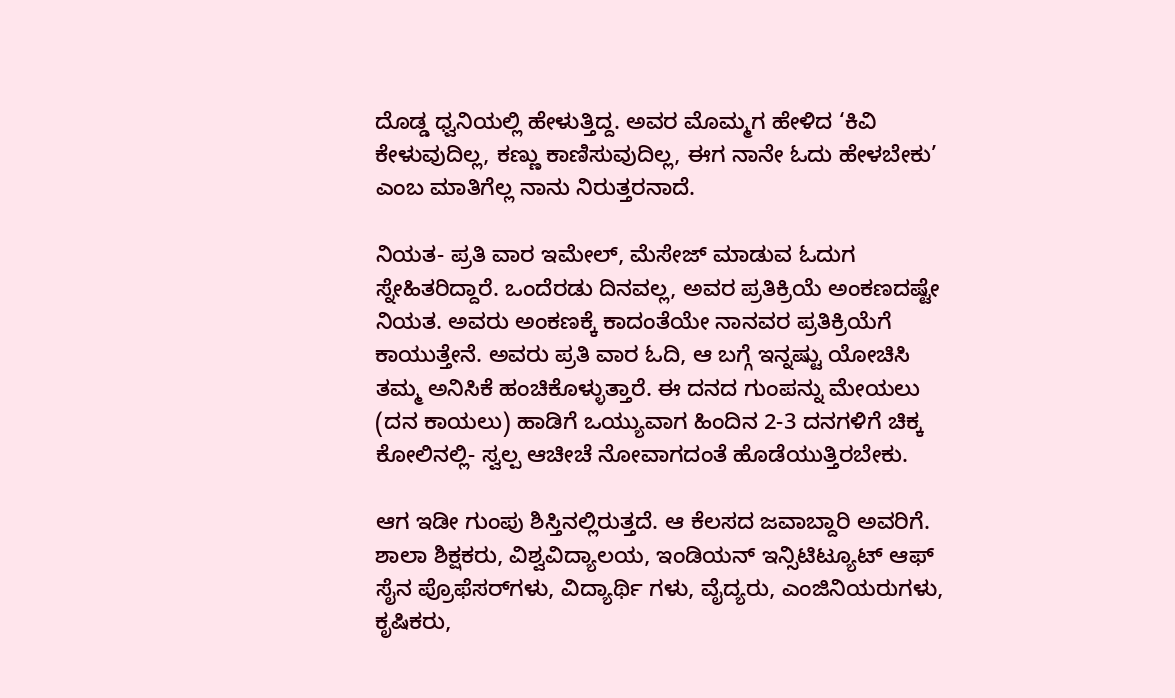ದೊಡ್ಡ ಧ್ವನಿಯಲ್ಲಿ ಹೇಳುತ್ತಿದ್ದ. ಅವರ ಮೊಮ್ಮಗ ಹೇಳಿದ ‘ಕಿವಿ ಕೇಳುವುದಿಲ್ಲ, ಕಣ್ಣು ಕಾಣಿಸುವುದಿಲ್ಲ, ಈಗ ನಾನೇ ಓದು ಹೇಳಬೇಕು’ ಎಂಬ ಮಾತಿಗೆಲ್ಲ ನಾನು ನಿರುತ್ತರನಾದೆ.

ನಿಯತ- ಪ್ರತಿ ವಾರ ಇಮೇಲ್, ಮೆಸೇಜ್ ಮಾಡುವ ಓದುಗ ಸ್ನೇಹಿತರಿದ್ದಾರೆ. ಒಂದೆರಡು ದಿನವಲ್ಲ, ಅವರ ಪ್ರತಿಕ್ರಿಯೆ ಅಂಕಣದಷ್ಟೇ ನಿಯತ. ಅವರು ಅಂಕಣಕ್ಕೆ ಕಾದಂತೆಯೇ ನಾನವರ ಪ್ರತಿಕ್ರಿಯೆಗೆ ಕಾಯುತ್ತೇನೆ. ಅವರು ಪ್ರತಿ ವಾರ ಓದಿ, ಆ ಬಗ್ಗೆ ಇನ್ನಷ್ಟು ಯೋಚಿಸಿ ತಮ್ಮ ಅನಿಸಿಕೆ ಹಂಚಿಕೊಳ್ಳುತ್ತಾರೆ. ಈ ದನದ ಗುಂಪನ್ನು ಮೇಯಲು (ದನ ಕಾಯಲು) ಹಾಡಿಗೆ ಒಯ್ಯುವಾಗ ಹಿಂದಿನ 2-3 ದನಗಳಿಗೆ ಚಿಕ್ಕ ಕೋಲಿನಲ್ಲಿ- ಸ್ವಲ್ಪ ಆಚೀಚೆ ನೋವಾಗದಂತೆ ಹೊಡೆಯುತ್ತಿರಬೇಕು.

ಆಗ ಇಡೀ ಗುಂಪು ಶಿಸ್ತಿನಲ್ಲಿರುತ್ತದೆ. ಆ ಕೆಲಸದ ಜವಾಬ್ದಾರಿ ಅವರಿಗೆ. ಶಾಲಾ ಶಿಕ್ಷಕರು, ವಿಶ್ವವಿದ್ಯಾಲಯ, ಇಂಡಿಯನ್ ಇನ್ಸಿಟಿಟ್ಯೂಟ್ ಆಫ್ ಸೈನ ಪ್ರೊಫೆಸರ್‌ಗಳು, ವಿದ್ಯಾರ್ಥಿ ಗಳು, ವೈದ್ಯರು, ಎಂಜಿನಿಯರುಗಳು, ಕೃಷಿಕರು,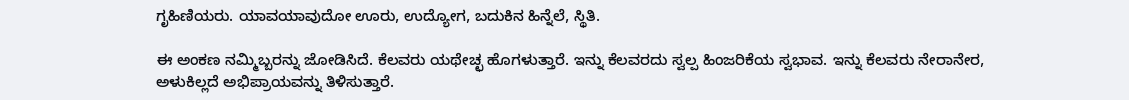ಗೃಹಿಣಿಯರು. ಯಾವಯಾವುದೋ ಊರು, ಉದ್ಯೋಗ, ಬದುಕಿನ ಹಿನ್ನೆಲೆ, ಸ್ಥಿತಿ.

ಈ ಅಂಕಣ ನಮ್ಮಿಬ್ಬರನ್ನು ಜೋಡಿಸಿದೆ. ಕೆಲವರು ಯಥೇಚ್ಛ ಹೊಗಳುತ್ತಾರೆ. ಇನ್ನು ಕೆಲವರದು ಸ್ವಲ್ಪ ಹಿಂಜರಿಕೆಯ ಸ್ವಭಾವ. ಇನ್ನು ಕೆಲವರು ನೇರಾನೇರ, ಅಳುಕಿಲ್ಲದೆ ಅಭಿಪ್ರಾಯವನ್ನು ತಿಳಿಸುತ್ತಾರೆ.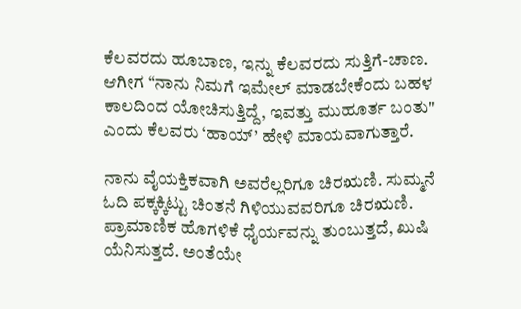ಕೆಲವರದು ಹೂಬಾಣ, ಇನ್ನು ಕೆಲವರದು ಸುತ್ತಿಗೆ-ಚಾಣ. ಆಗೀಗ “ನಾನು ನಿಮಗೆ ಇಮೇಲ್ ಮಾಡಬೇಕೆಂದು ಬಹಳ ಕಾಲದಿಂದ ಯೋಚಿಸುತ್ತಿದ್ದೆ, ಇವತ್ತು ಮುಹೂರ್ತ ಬಂತು" ಎಂದು ಕೆಲವರು ‘ಹಾಯ್’ ಹೇಳಿ ಮಾಯವಾಗುತ್ತಾರೆ.

ನಾನು ವೈಯಕ್ತಿಕವಾಗಿ ಅವರೆಲ್ಲರಿಗೂ ಚಿರಋಣಿ. ಸುಮ್ಮನೆ ಓದಿ ಪಕ್ಕಕ್ಕಿಟ್ಟು ಚಿಂತನೆ ಗಿಳಿಯುವವರಿಗೂ ಚಿರಋಣಿ. ಪ್ರಾಮಾಣಿಕ ಹೊಗಳಿಕೆ ಧೈರ್ಯವನ್ನು ತುಂಬುತ್ತದೆ, ಖುಷಿ ಯೆನಿಸುತ್ತದೆ. ಅಂತೆಯೇ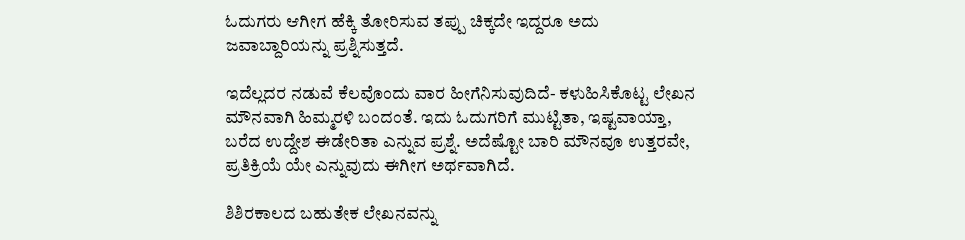ಓದುಗರು ಆಗೀಗ ಹೆಕ್ಕಿ ತೋರಿಸುವ ತಪ್ಪು ಚಿಕ್ಕದೇ ಇದ್ದರೂ ಅದು ಜವಾಬ್ದಾರಿಯನ್ನು ಪ್ರಶ್ನಿಸುತ್ತದೆ.

ಇದೆಲ್ಲದರ ನಡುವೆ ಕೆಲವೊಂದು ವಾರ ಹೀಗೆನಿಸುವುದಿದೆ- ಕಳುಹಿಸಿಕೊಟ್ಟ ಲೇಖನ ಮೌನವಾಗಿ ಹಿಮ್ಮರಳಿ ಬಂದಂತೆ. ಇದು ಓದುಗರಿಗೆ ಮುಟ್ಟಿತಾ, ಇಷ್ಟವಾಯ್ತಾ, ಬರೆದ ಉದ್ದೇಶ ಈಡೇರಿತಾ ಎನ್ನುವ ಪ್ರಶ್ನೆ. ಅದೆಷ್ಟೋ ಬಾರಿ ಮೌನವೂ ಉತ್ತರವೇ, ಪ್ರತಿಕ್ರಿಯೆ ಯೇ ಎನ್ನುವುದು ಈಗೀಗ ಅರ್ಥವಾಗಿದೆ.

ಶಿಶಿರಕಾಲದ ಬಹುತೇಕ ಲೇಖನವನ್ನು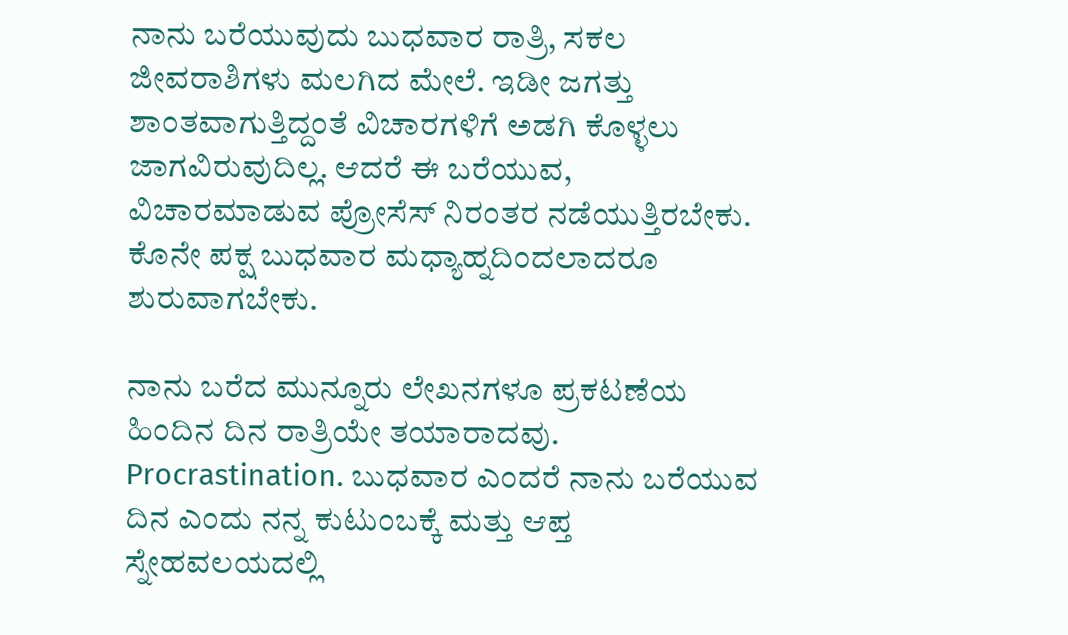ನಾನು ಬರೆಯುವುದು ಬುಧವಾರ ರಾತ್ರಿ, ಸಕಲ ಜೀವರಾಶಿಗಳು ಮಲಗಿದ ಮೇಲೆ. ಇಡೀ ಜಗತ್ತು ಶಾಂತವಾಗುತ್ತಿದ್ದಂತೆ ವಿಚಾರಗಳಿಗೆ ಅಡಗಿ ಕೊಳ್ಳಲು ಜಾಗವಿರುವುದಿಲ್ಲ. ಆದರೆ ಈ ಬರೆಯುವ, ವಿಚಾರಮಾಡುವ ಪ್ರೋಸೆಸ್ ನಿರಂತರ ನಡೆಯುತ್ತಿರಬೇಕು. ಕೊನೇ ಪಕ್ಷ ಬುಧವಾರ ಮಧ್ಯಾಹ್ನದಿಂದಲಾದರೂ ಶುರುವಾಗಬೇಕು.

ನಾನು ಬರೆದ ಮುನ್ನೂರು ಲೇಖನಗಳೂ ಪ್ರಕಟಣೆಯ ಹಿಂದಿನ ದಿನ ರಾತ್ರಿಯೇ ತಯಾರಾದವು. Procrastination. ಬುಧವಾರ ಎಂದರೆ ನಾನು ಬರೆಯುವ ದಿನ ಎಂದು ನನ್ನ ಕುಟುಂಬಕ್ಕೆ ಮತ್ತು ಆಪ್ತ ಸ್ನೇಹವಲಯದಲ್ಲಿ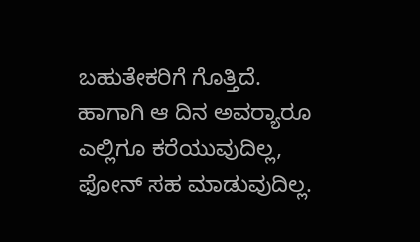ಬಹುತೇಕರಿಗೆ ಗೊತ್ತಿದೆ. ಹಾಗಾಗಿ ಆ ದಿನ ಅವರ‍್ಯಾರೂ ಎಲ್ಲಿಗೂ ಕರೆಯುವುದಿಲ್ಲ, ಫೋನ್ ಸಹ ಮಾಡುವುದಿಲ್ಲ.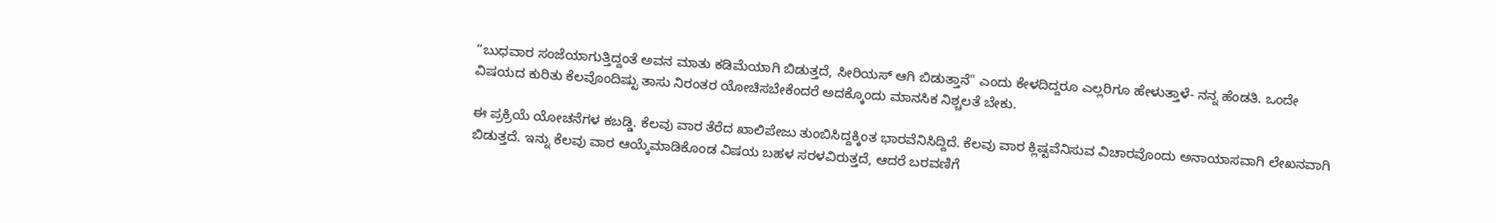“ಬುಧವಾರ ಸಂಜೆಯಾಗುತ್ತಿದ್ದಂತೆ ಅವನ ಮಾತು ಕಡಿಮೆಯಾಗಿ ಬಿಡುತ್ತದೆ, ಸೀರಿಯಸ್ ಆಗಿ ಬಿಡುತ್ತಾನೆ" ಎಂದು ಕೇಳದಿದ್ದರೂ ಎಲ್ಲರಿಗೂ ಹೇಳುತ್ತಾಳೆ- ನನ್ನ ಹೆಂಡತಿ. ಒಂದೇ ವಿಷಯದ ಕುರಿತು ಕೆಲವೊಂದಿಷ್ಟು ತಾಸು ನಿರಂತರ ಯೋಚಿಸಬೇಕೆಂದರೆ ಅದಕ್ಕೊಂದು ಮಾನಸಿಕ ನಿಶ್ಚಲತೆ ಬೇಕು.

ಈ ಪ್ರಕ್ರಿಯೆ ಯೋಚನೆಗಳ ಕಬಡ್ಡಿ. ಕೆಲವು ವಾರ ತೆರೆದ ಖಾಲಿಪೇಜು ತುಂಬಿಸಿದ್ದಕ್ಕಿಂತ ಭಾರವೆನಿಸಿದ್ದಿದೆ. ಕೆಲವು ವಾರ ಕ್ಲಿಷ್ಟವೆನಿಸುವ ವಿಚಾರವೊಂದು ಅನಾಯಾಸವಾಗಿ ಲೇಖನವಾಗಿ ಬಿಡುತ್ತದೆ. ಇನ್ನು ಕೆಲವು ವಾರ ಆಯ್ಕೆಮಾಡಿಕೊಂಡ ವಿಷಯ ಬಹಳ ಸರಳವಿರುತ್ತದೆ, ಆದರೆ ಬರವಣಿಗೆ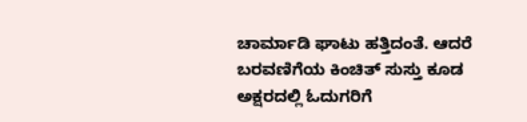ಚಾರ್ಮಾಡಿ ಘಾಟು ಹತ್ತಿದಂತೆ. ಆದರೆ ಬರವಣಿಗೆಯ ಕಿಂಚಿತ್ ಸುಸ್ತು ಕೂಡ ಅಕ್ಷರದಲ್ಲಿ ಓದುಗರಿಗೆ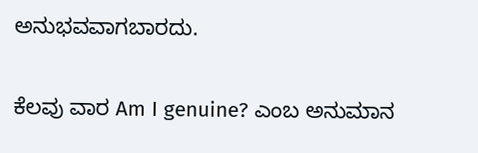ಅನುಭವವಾಗಬಾರದು.

ಕೆಲವು ವಾರ Am I genuine? ಎಂಬ ಅನುಮಾನ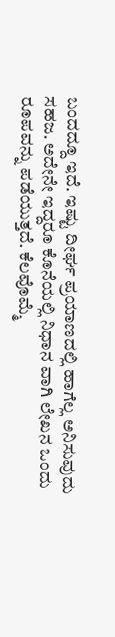ಬಂದದ್ದೂ ಇದೆ. ಇಷ್ಟು ದೀರ್ಘ ಪ್ರಯಾಣದಲ್ಲಿ ಹಾಗೆಲ್ಲ ಅನಿಸುವುದು ಸಹಜ. ಅದೇನೇ ಇದ್ದರೂ ಕೊನೆಯಲ್ಲಿ ನಿಧಾನ ವಾಗಿ ಲೇಖನ ಒಂದು ರೂಪವನ್ನು ಪಡೆಯುತ್ತದೆ. ಕೆಲವೊಮ್ಮೆ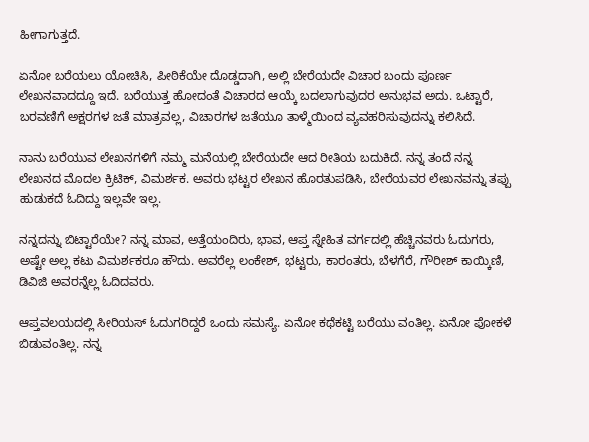ಹೀಗಾಗುತ್ತದೆ.

ಏನೋ ಬರೆಯಲು ಯೋಚಿಸಿ, ಪೀಠಿಕೆಯೇ ದೊಡ್ಡದಾಗಿ, ಅಲ್ಲಿ ಬೇರೆಯದೇ ವಿಚಾರ ಬಂದು ಪೂರ್ಣ ಲೇಖನವಾದದ್ದೂ ಇದೆ. ಬರೆಯುತ್ತ ಹೋದಂತೆ ವಿಚಾರದ ಆಯ್ಕೆ ಬದಲಾಗುವುದರ ಅನುಭವ ಅದು. ಒಟ್ಟಾರೆ, ಬರವಣಿಗೆ ಅಕ್ಷರಗಳ ಜತೆ ಮಾತ್ರವಲ್ಲ, ವಿಚಾರಗಳ ಜತೆಯೂ ತಾಳ್ಮೆಯಿಂದ ವ್ಯವಹರಿಸುವುದನ್ನು ಕಲಿಸಿದೆ.

ನಾನು ಬರೆಯುವ ಲೇಖನಗಳಿಗೆ ನಮ್ಮ ಮನೆಯಲ್ಲಿ ಬೇರೆಯದೇ ಆದ ರೀತಿಯ ಬದುಕಿದೆ. ನನ್ನ ತಂದೆ ನನ್ನ ಲೇಖನದ ಮೊದಲ ಕ್ರಿಟಿಕ್, ವಿಮರ್ಶಕ. ಅವರು ಭಟ್ಟರ ಲೇಖನ ಹೊರತುಪಡಿಸಿ, ಬೇರೆಯವರ ಲೇಖನವನ್ನು ತಪ್ಪು ಹುಡುಕದೆ ಓದಿದ್ದು ಇಲ್ಲವೇ ಇಲ್ಲ.

ನನ್ನದನ್ನು ಬಿಟ್ಟಾರೆಯೇ? ನನ್ನ ಮಾವ, ಅತ್ತೆಯಂದಿರು, ಭಾವ, ಆಪ್ತ ಸ್ನೇಹಿತ ವರ್ಗದಲ್ಲಿ ಹೆಚ್ಚಿನವರು ಓದುಗರು, ಅಷ್ಟೇ ಅಲ್ಲ ಕಟು ವಿಮರ್ಶಕರೂ ಹೌದು. ಅವರೆಲ್ಲ ಲಂಕೇಶ್, ಭಟ್ಟರು, ಕಾರಂತರು, ಬೆಳಗೆರೆ, ಗೌರೀಶ್ ಕಾಯ್ಕಿಣಿ, ಡಿವಿಜಿ ಅವರನ್ನೆಲ್ಲ ಓದಿದವರು.

ಆಪ್ತವಲಯದಲ್ಲಿ ಸೀರಿಯಸ್ ಓದುಗರಿದ್ದರೆ ಒಂದು ಸಮಸ್ಯೆ. ಏನೋ ಕಥೆಕಟ್ಟಿ ಬರೆಯು ವಂತಿಲ್ಲ. ಏನೋ ಪೋಕಳೆ ಬಿಡುವಂತಿಲ್ಲ. ನನ್ನ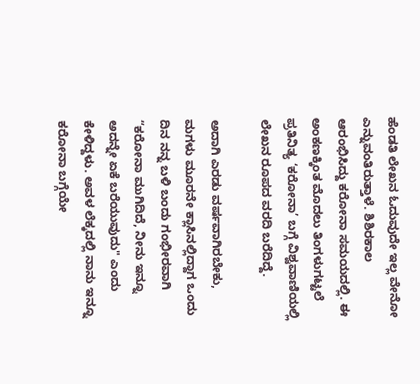ಹೆಂಡತಿ ಲೇಖನ ಓದುವುದೇ ಇಲ್ಲ ವೇನೋ ಎನ್ನುವಂತಿರುತ್ತಾಳೆ. ಶಿಶಿರಕಾಲ ಆರಂಭಿಸಿದ್ದು ಕರೋನಾ ಸಮಯದಲ್ಲಿ. ಈ ಅಂಕಣಕ್ಕಿಂತ ಮೊದಲು ತಿಂಗಳುಗಟ್ಟಲೆ ಪ್ರತಿನಿತ್ಯ ‘ಕರೋನಾ’ ಬಗ್ಗೆ ವಿಶ್ವವಾಣಿಯಲ್ಲಿ ಲೇಖನ ರೂಪದ ವರದಿ ಬರೆದಿದ್ದೆ.

ಅದಾಗಿ ಎರಡು ವರ್ಷವಾಗಿರಬೇಕು, ಮಗಳು ಮೂರನೇ ಕ್ಲಾಸಿನಲ್ಲಿದ್ದಾಗ ಒಂದು ದಿನ ನನ್ನ ಬಳಿ ಬಂದು ಗಂಭೀರವಾಗಿ “ಕರೋನಾ ಮುಗಿದಿದೆ, ನೀನು ಇನ್ನೂ ಅದನ್ನೇ ಏಕೆ ಬರೆಯುವುದು" ಎಂದು ಕೇಳಿದ್ದಳು. ಅವಳ ಲೆಕ್ಕದಲ್ಲಿ ನಾನು ಇನ್ನೂ ಕರೋನಾ ಬಗ್ಗೆಯೇ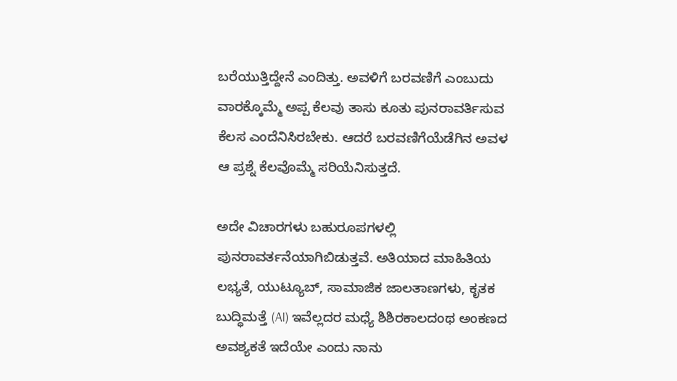ಬರೆಯುತ್ತಿದ್ದೇನೆ ಎಂದಿತ್ತು. ಅವಳಿಗೆ ಬರವಣಿಗೆ ಎಂಬುದು ವಾರಕ್ಕೊಮ್ಮೆ ಅಪ್ಪ ಕೆಲವು ತಾಸು ಕೂತು ಪುನರಾವರ್ತಿಸುವ ಕೆಲಸ ಎಂದೆನಿಸಿರಬೇಕು. ಆದರೆ ಬರವಣಿಗೆಯೆಡೆಗಿನ ಅವಳ ಆ ಪ್ರಶ್ನೆ ಕೆಲವೊಮ್ಮೆ ಸರಿಯೆನಿಸುತ್ತದೆ.

ಅದೇ ವಿಚಾರಗಳು ಬಹುರೂಪಗಳಲ್ಲಿ ಪುನರಾವರ್ತನೆಯಾಗಿಬಿಡುತ್ತವೆ. ಅತಿಯಾದ ಮಾಹಿತಿಯ ಲಭ್ಯತೆ, ಯುಟ್ಯೂಬ್, ಸಾಮಾಜಿಕ ಜಾಲತಾಣಗಳು, ಕೃತಕ ಬುದ್ಧಿಮತ್ತೆ (AI) ಇವೆಲ್ಲದರ ಮಧ್ಯೆ ಶಿಶಿರಕಾಲದಂಥ ಅಂಕಣದ ಅವಶ್ಯಕತೆ ಇದೆಯೇ ಎಂದು ನಾನು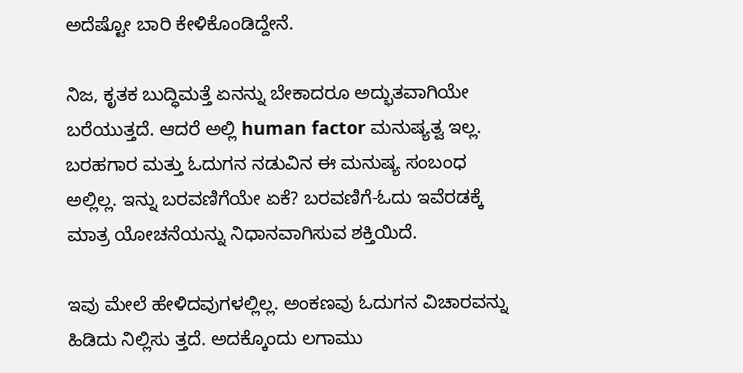ಅದೆಷ್ಟೋ ಬಾರಿ ಕೇಳಿಕೊಂಡಿದ್ದೇನೆ.

ನಿಜ, ಕೃತಕ ಬುದ್ಧಿಮತ್ತೆ ಏನನ್ನು ಬೇಕಾದರೂ ಅದ್ಭುತವಾಗಿಯೇ ಬರೆಯುತ್ತದೆ. ಆದರೆ ಅಲ್ಲಿ human factor ಮನುಷ್ಯತ್ವ ಇಲ್ಲ. ಬರಹಗಾರ ಮತ್ತು ಓದುಗನ ನಡುವಿನ ಈ ಮನುಷ್ಯ ಸಂಬಂಧ ಅಲ್ಲಿಲ್ಲ. ಇನ್ನು ಬರವಣಿಗೆಯೇ ಏಕೆ? ಬರವಣಿಗೆ-ಓದು ಇವೆರಡಕ್ಕೆ ಮಾತ್ರ ಯೋಚನೆಯನ್ನು ನಿಧಾನವಾಗಿಸುವ ಶಕ್ತಿಯಿದೆ.

ಇವು ಮೇಲೆ ಹೇಳಿದವುಗಳಲ್ಲಿಲ್ಲ. ಅಂಕಣವು ಓದುಗನ ವಿಚಾರವನ್ನು ಹಿಡಿದು ನಿಲ್ಲಿಸು ತ್ತದೆ. ಅದಕ್ಕೊಂದು ಲಗಾಮು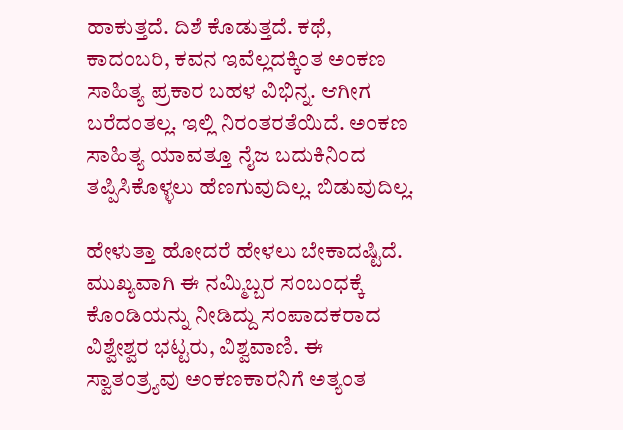ಹಾಕುತ್ತದೆ. ದಿಶೆ ಕೊಡುತ್ತದೆ. ಕಥೆ, ಕಾದಂಬರಿ, ಕವನ ಇವೆಲ್ಲದಕ್ಕಿಂತ ಅಂಕಣ ಸಾಹಿತ್ಯ ಪ್ರಕಾರ ಬಹಳ ವಿಭಿನ್ನ. ಆಗೀಗ ಬರೆದಂತಲ್ಲ. ಇಲ್ಲಿ ನಿರಂತರತೆಯಿದೆ. ಅಂಕಣ ಸಾಹಿತ್ಯ ಯಾವತ್ತೂ ನೈಜ ಬದುಕಿನಿಂದ ತಪ್ಪಿಸಿಕೊಳ್ಳಲು ಹೆಣಗುವುದಿಲ್ಲ. ಬಿಡುವುದಿಲ್ಲ.

ಹೇಳುತ್ತಾ ಹೋದರೆ ಹೇಳಲು ಬೇಕಾದಷ್ಟಿದೆ. ಮುಖ್ಯವಾಗಿ ಈ ನಮ್ಮಿಬ್ಬರ ಸಂಬಂಧಕ್ಕೆ ಕೊಂಡಿಯನ್ನು ನೀಡಿದ್ದು ಸಂಪಾದಕರಾದ ವಿಶ್ವೇಶ್ವರ ಭಟ್ಟರು, ವಿಶ್ವವಾಣಿ. ಈ ಸ್ವಾತಂತ್ರ್ಯವು ಅಂಕಣಕಾರನಿಗೆ ಅತ್ಯಂತ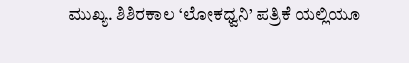ಮುಖ್ಯ. ಶಿಶಿರಕಾಲ ‘ಲೋಕಧ್ವನಿ’ ಪತ್ರಿಕೆ ಯಲ್ಲಿಯೂ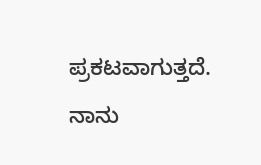ಪ್ರಕಟವಾಗುತ್ತದೆ. ನಾನು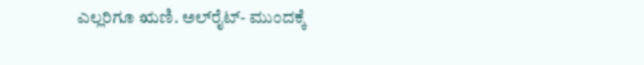ಎಲ್ಲರಿಗೂ ಋಣಿ. ಅಲ್‌ರೈಟ್- ಮುಂದಕ್ಕೆ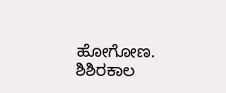ಹೋಗೋಣ. ಶಿಶಿರಕಾಲ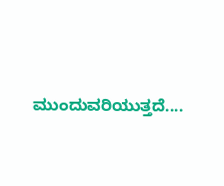ಮುಂದುವರಿಯುತ್ತದೆ....